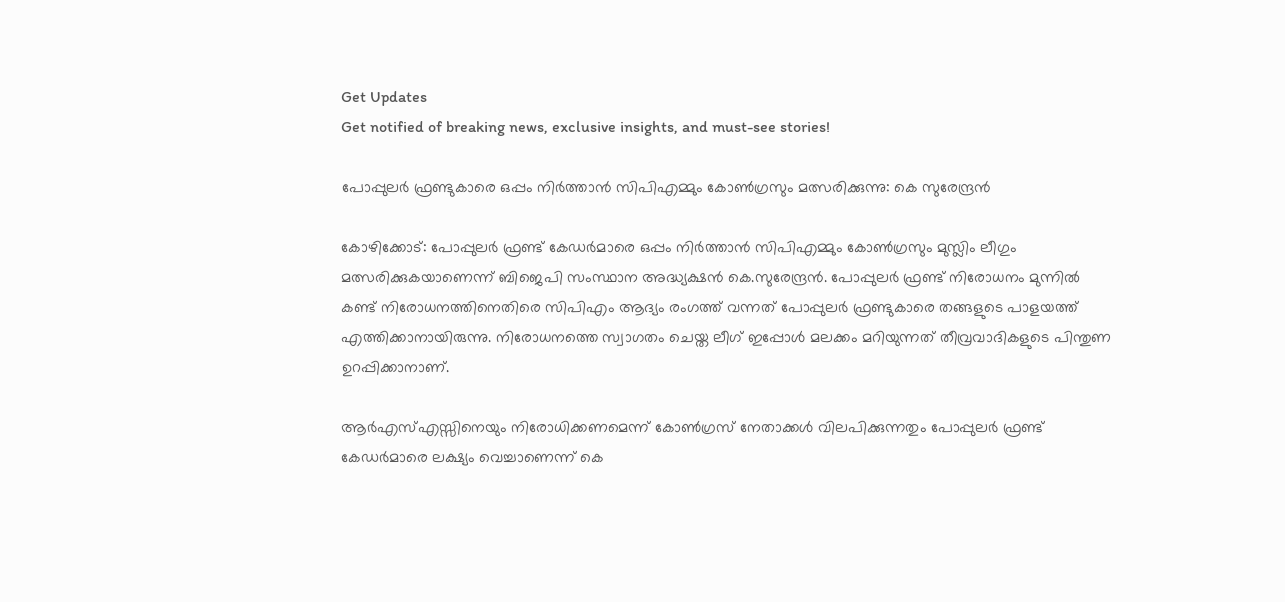Get Updates
Get notified of breaking news, exclusive insights, and must-see stories!

പോപ്പുലര്‍ ഫ്രണ്ടുകാരെ ഒപ്പം നിര്‍ത്താന്‍ സിപിഎമ്മും കോണ്‍ഗ്രസും മത്സരിക്കുന്നു: കെ സുരേന്ദ്രന്‍

കോഴിക്കോട്: പോപ്പുലര്‍ ഫ്രണ്ട് കേഡര്‍മാരെ ഒപ്പം നിര്‍ത്താന്‍ സിപിഎമ്മും കോണ്‍ഗ്രസും മുസ്ലിം ലീഗും മത്സരിക്കുകയാണെന്ന് ബിജെപി സംസ്ഥാന അദ്ധ്യക്ഷന്‍ കെ.സുരേന്ദ്രന്‍. പോപ്പുലര്‍ ഫ്രണ്ട് നിരോധനം മുന്നില്‍ കണ്ട് നിരോധനത്തിനെതിരെ സിപിഎം ആദ്യം രംഗത്ത് വന്നത് പോപ്പുലര്‍ ഫ്രണ്ടുകാരെ തങ്ങളുടെ പാളയത്ത് എത്തിക്കാനായിരുന്നു. നിരോധനത്തെ സ്വാഗതം ചെയ്ത ലീഗ് ഇപ്പോള്‍ മലക്കം മറിയുന്നത് തീവ്രവാദികളുടെ പിന്തുണ ഉറപ്പിക്കാനാണ്.

ആര്‍എസ്എസ്സിനെയും നിരോധിക്കണമെന്ന് കോണ്‍ഗ്രസ് നേതാക്കള്‍ വിലപിക്കുന്നതും പോപ്പുലര്‍ ഫ്രണ്ട് കേഡര്‍മാരെ ലക്ഷ്യം വെച്ചാണെന്ന് കെ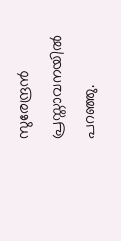സുരേന്ദ്രന്‍ പ്രസ്താവനയില്‍ പറഞ്ഞു.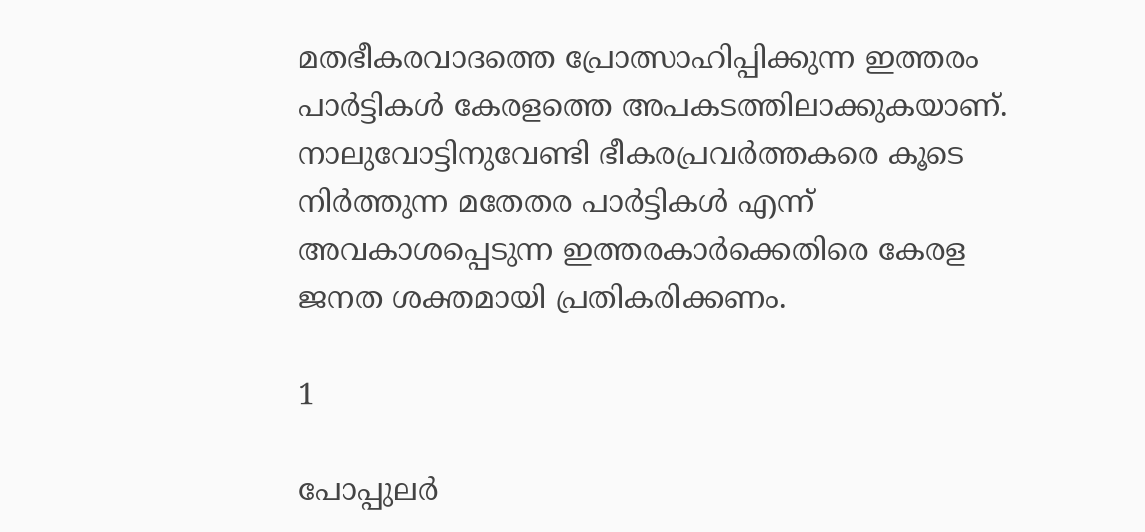മതഭീകരവാദത്തെ പ്രോത്സാഹിപ്പിക്കുന്ന ഇത്തരം പാര്‍ട്ടികള്‍ കേരളത്തെ അപകടത്തിലാക്കുകയാണ്. നാലുവോട്ടിനുവേണ്ടി ഭീകരപ്രവര്‍ത്തകരെ കൂടെ നിര്‍ത്തുന്ന മതേതര പാര്‍ട്ടികള്‍ എന്ന് അവകാശപ്പെടുന്ന ഇത്തരകാര്‍ക്കെതിരെ കേരള ജനത ശക്തമായി പ്രതികരിക്കണം.

1

പോപ്പുലര്‍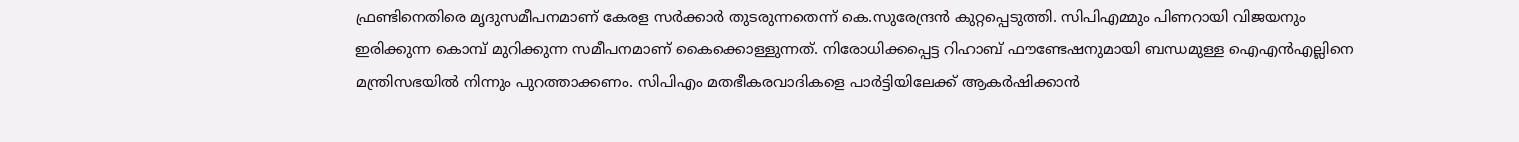ഫ്രണ്ടിനെതിരെ മൃദുസമീപനമാണ് കേരള സര്‍ക്കാര്‍ തുടരുന്നതെന്ന് കെ.സുരേന്ദ്രന്‍ കുറ്റപ്പെടുത്തി. സിപിഎമ്മും പിണറായി വിജയനും ഇരിക്കുന്ന കൊമ്പ് മുറിക്കുന്ന സമീപനമാണ് കൈക്കൊള്ളുന്നത്. നിരോധിക്കപ്പെട്ട റിഹാബ് ഫൗണ്ടേഷനുമായി ബന്ധമുള്ള ഐഎന്‍എല്ലിനെ മന്ത്രിസഭയില്‍ നിന്നും പുറത്താക്കണം. സിപിഎം മതഭീകരവാദികളെ പാര്‍ട്ടിയിലേക്ക് ആകര്‍ഷിക്കാന്‍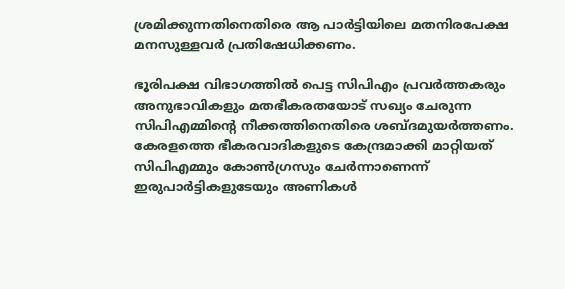ശ്രമിക്കുന്നതിനെതിരെ ആ പാര്‍ട്ടിയിലെ മതനിരപേക്ഷ മനസുള്ളവര്‍ പ്രതിഷേധിക്കണം.

ഭൂരിപക്ഷ വിഭാഗത്തില്‍ പെട്ട സിപിഎം പ്രവര്‍ത്തകരും അനുഭാവികളും മതഭീകരതയോട് സഖ്യം ചേരുന്ന സിപിഎമ്മിന്റെ നീക്കത്തിനെതിരെ ശബ്ദമുയര്‍ത്തണം. കേരളത്തെ ഭീകരവാദികളുടെ കേന്ദ്രമാക്കി മാറ്റിയത് സിപിഎമ്മും കോണ്‍ഗ്രസും ചേര്‍ന്നാണെന്ന് ഇരുപാര്‍ട്ടികളുടേയും അണികള്‍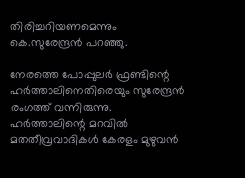തിരിച്ചറിയണമെന്നും കെ.സുരേന്ദ്രന്‍ പറഞ്ഞു.

നേരത്തെ പോപ്പുലര്‍ ഫ്രണ്ടിന്റെ ഹര്‍ത്താലിനെതിരെയും സുരേന്ദ്രന്‍ രംഗത്ത് വന്നിരുന്നു. ഹര്‍ത്താലിന്റെ മറവില്‍ മതതീവ്രവാദികള്‍ കേരളം മുഴുവന്‍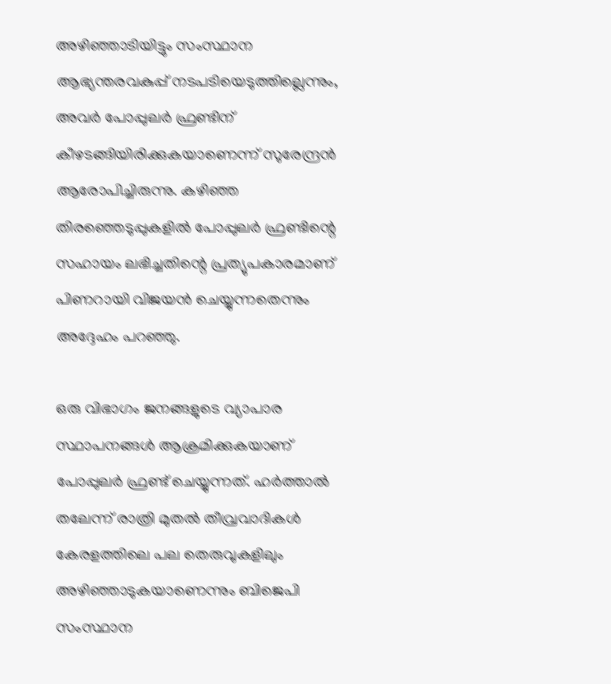അഴിഞ്ഞാടിയിട്ടും സംസ്ഥാന ആഭ്യന്തരവകുപ്പ് നടപടിയെടുത്തില്ലെന്നും, അവര്‍ പോപ്പുലര്‍ ഫ്രണ്ടിന് കീഴടങ്ങിയിരിക്കുകയാണെന്ന് സുരേന്ദ്രന്‍ ആരോപിച്ചിരുന്നു. കഴിഞ്ഞ തിരഞ്ഞെടുപ്പുകളില്‍ പോപ്പുലര്‍ ഫ്രണ്ടിന്റെ സഹായം ലഭിച്ചതിന്റെ പ്രത്യുപകാരമാണ് പിണറായി വിജയന്‍ ചെയ്യുന്നതെന്നും അദ്ദേഹം പറഞ്ഞു.

ഒരു വിഭാഗം ജനങ്ങളുടെ വ്യാപാര സ്ഥാപനങ്ങള്‍ ആക്രമിക്കുകയാണ് പോപ്പുലര്‍ ഫ്രണ്ട് ചെയ്യുന്നത്. ഹര്‍ത്താല്‍ തലേന്ന് രാത്രി മുതല്‍ തീവ്രവാദികള്‍ കേരളത്തിലെ പല തെരുവുകളിലും അഴിഞ്ഞാടുകയാണെന്നും ബിജെപി സംസ്ഥാന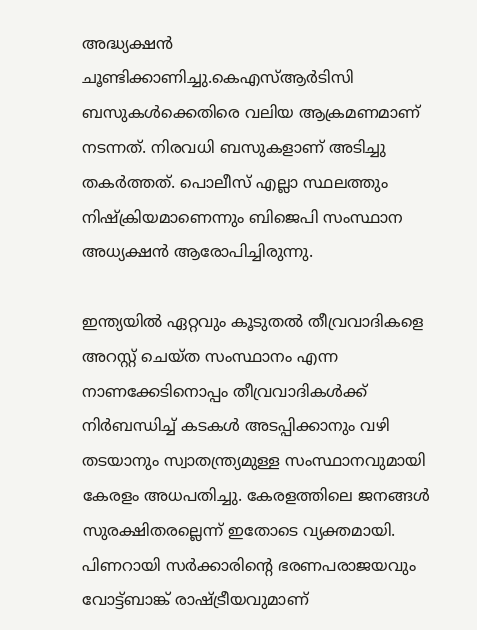അദ്ധ്യക്ഷന്‍ ചൂണ്ടിക്കാണിച്ചു.കെഎസ്ആര്‍ടിസി ബസുകള്‍ക്കെതിരെ വലിയ ആക്രമണമാണ് നടന്നത്. നിരവധി ബസുകളാണ് അടിച്ചു തകര്‍ത്തത്. പൊലീസ് എല്ലാ സ്ഥലത്തും നിഷ്‌ക്രിയമാണെന്നും ബിജെപി സംസ്ഥാന അധ്യക്ഷന്‍ ആരോപിച്ചിരുന്നു.

ഇന്ത്യയില്‍ ഏറ്റവും കൂടുതല്‍ തീവ്രവാദികളെ അറസ്റ്റ് ചെയ്ത സംസ്ഥാനം എന്ന നാണക്കേടിനൊപ്പം തീവ്രവാദികള്‍ക്ക് നിര്‍ബന്ധിച്ച് കടകള്‍ അടപ്പിക്കാനും വഴി തടയാനും സ്വാതന്ത്ര്യമുള്ള സംസ്ഥാനവുമായി കേരളം അധപതിച്ചു. കേരളത്തിലെ ജനങ്ങള്‍ സുരക്ഷിതരല്ലെന്ന് ഇതോടെ വ്യക്തമായി. പിണറായി സര്‍ക്കാരിന്റെ ഭരണപരാജയവും വോട്ട്ബാങ്ക് രാഷ്ട്രീയവുമാണ്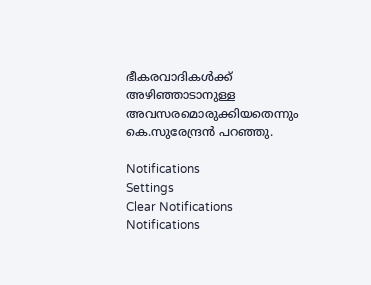ഭീകരവാദികള്‍ക്ക് അഴിഞ്ഞാടാനുള്ള അവസരമൊരുക്കിയതെന്നും കെ.സുരേന്ദ്രന്‍ പറഞ്ഞു.

Notifications
Settings
Clear Notifications
Notifications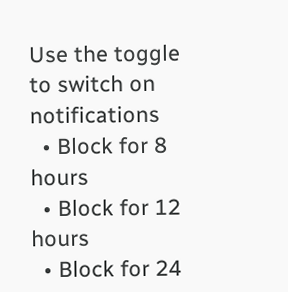Use the toggle to switch on notifications
  • Block for 8 hours
  • Block for 12 hours
  • Block for 24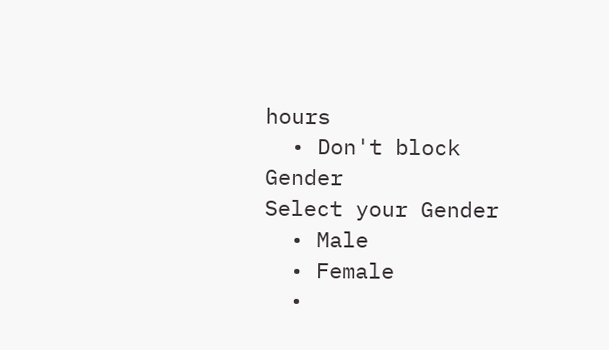hours
  • Don't block
Gender
Select your Gender
  • Male
  • Female
  •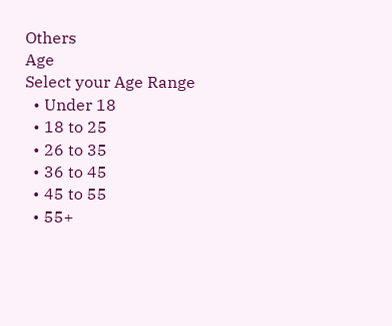Others
Age
Select your Age Range
  • Under 18
  • 18 to 25
  • 26 to 35
  • 36 to 45
  • 45 to 55
  • 55+